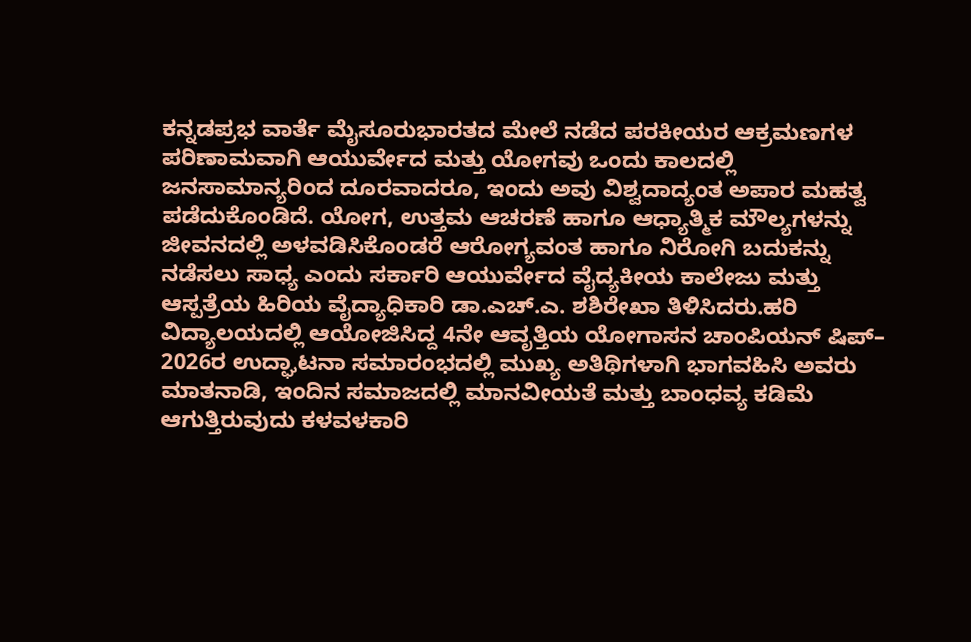ಕನ್ನಡಪ್ರಭ ವಾರ್ತೆ ಮೈಸೂರುಭಾರತದ ಮೇಲೆ ನಡೆದ ಪರಕೀಯರ ಆಕ್ರಮಣಗಳ ಪರಿಣಾಮವಾಗಿ ಆಯುರ್ವೇದ ಮತ್ತು ಯೋಗವು ಒಂದು ಕಾಲದಲ್ಲಿ ಜನಸಾಮಾನ್ಯರಿಂದ ದೂರವಾದರೂ, ಇಂದು ಅವು ವಿಶ್ವದಾದ್ಯಂತ ಅಪಾರ ಮಹತ್ವ ಪಡೆದುಕೊಂಡಿದೆ. ಯೋಗ, ಉತ್ತಮ ಆಚರಣೆ ಹಾಗೂ ಆಧ್ಯಾತ್ಮಿಕ ಮೌಲ್ಯಗಳನ್ನು ಜೀವನದಲ್ಲಿ ಅಳವಡಿಸಿಕೊಂಡರೆ ಆರೋಗ್ಯವಂತ ಹಾಗೂ ನಿರೋಗಿ ಬದುಕನ್ನು ನಡೆಸಲು ಸಾಧ್ಯ ಎಂದು ಸರ್ಕಾರಿ ಆಯುರ್ವೇದ ವೈದ್ಯಕೀಯ ಕಾಲೇಜು ಮತ್ತು ಆಸ್ಪತ್ರೆಯ ಹಿರಿಯ ವೈದ್ಯಾಧಿಕಾರಿ ಡಾ.ಎಚ್.ಎ. ಶಶಿರೇಖಾ ತಿಳಿಸಿದರು.ಹರಿ ವಿದ್ಯಾಲಯದಲ್ಲಿ ಆಯೋಜಿಸಿದ್ದ 4ನೇ ಆವೃತ್ತಿಯ ಯೋಗಾಸನ ಚಾಂಪಿಯನ್ ಷಿಪ್– 2026ರ ಉದ್ಘಾಟನಾ ಸಮಾರಂಭದಲ್ಲಿ ಮುಖ್ಯ ಅತಿಥಿಗಳಾಗಿ ಭಾಗವಹಿಸಿ ಅವರು ಮಾತನಾಡಿ, ಇಂದಿನ ಸಮಾಜದಲ್ಲಿ ಮಾನವೀಯತೆ ಮತ್ತು ಬಾಂಧವ್ಯ ಕಡಿಮೆ ಆಗುತ್ತಿರುವುದು ಕಳವಳಕಾರಿ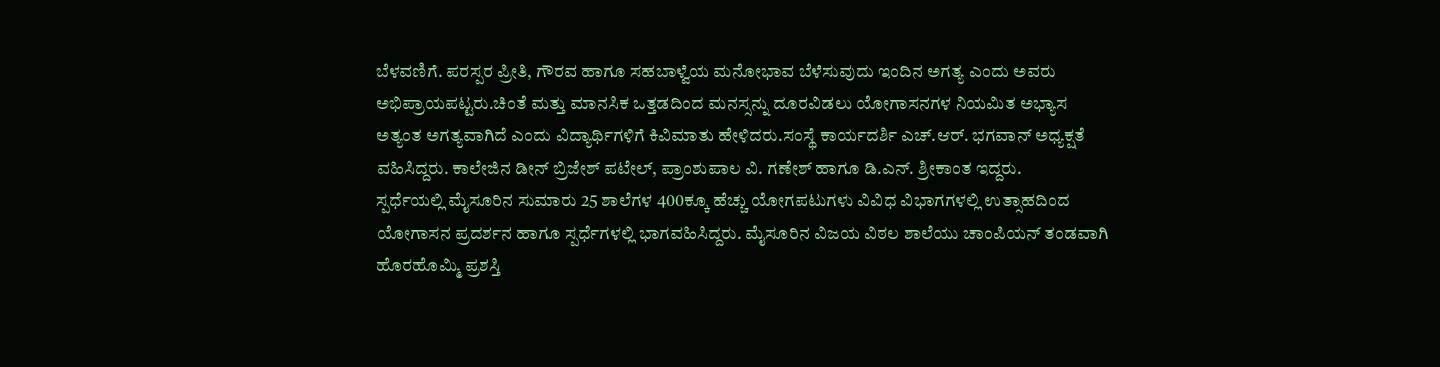ಬೆಳವಣಿಗೆ. ಪರಸ್ಪರ ಪ್ರೀತಿ, ಗೌರವ ಹಾಗೂ ಸಹಬಾಳ್ವೆಯ ಮನೋಭಾವ ಬೆಳೆಸುವುದು ಇಂದಿನ ಅಗತ್ಯ ಎಂದು ಅವರು ಅಭಿಪ್ರಾಯಪಟ್ಟರು.ಚಿಂತೆ ಮತ್ತು ಮಾನಸಿಕ ಒತ್ತಡದಿಂದ ಮನಸ್ಸನ್ನು ದೂರವಿಡಲು ಯೋಗಾಸನಗಳ ನಿಯಮಿತ ಅಭ್ಯಾಸ ಅತ್ಯಂತ ಅಗತ್ಯವಾಗಿದೆ ಎಂದು ವಿದ್ಯಾರ್ಥಿಗಳಿಗೆ ಕಿವಿಮಾತು ಹೇಳಿದರು.ಸಂಸ್ಥೆ ಕಾರ್ಯದರ್ಶಿ ಎಚ್.ಆರ್. ಭಗವಾನ್ ಅಧ್ಯಕ್ಷತೆ ವಹಿಸಿದ್ದರು. ಕಾಲೇಜಿನ ಡೀನ್ ಬ್ರಿಜೇಶ್ ಪಟೇಲ್, ಪ್ರಾಂಶುಪಾಲ ವಿ. ಗಣೇಶ್ ಹಾಗೂ ಡಿ.ಎನ್. ಶ್ರೀಕಾಂತ ಇದ್ದರು.
ಸ್ಪರ್ಧೆಯಲ್ಲಿ ಮೈಸೂರಿನ ಸುಮಾರು 25 ಶಾಲೆಗಳ 400ಕ್ಕೂ ಹೆಚ್ಚು ಯೋಗಪಟುಗಳು ವಿವಿಧ ವಿಭಾಗಗಳಲ್ಲಿ ಉತ್ಸಾಹದಿಂದ ಯೋಗಾಸನ ಪ್ರದರ್ಶನ ಹಾಗೂ ಸ್ಪರ್ಧೆಗಳಲ್ಲಿ ಭಾಗವಹಿಸಿದ್ದರು. ಮೈಸೂರಿನ ವಿಜಯ ವಿಠಲ ಶಾಲೆಯು ಚಾಂಪಿಯನ್ ತಂಡವಾಗಿ ಹೊರಹೊಮ್ಮಿ ಪ್ರಶಸ್ತಿ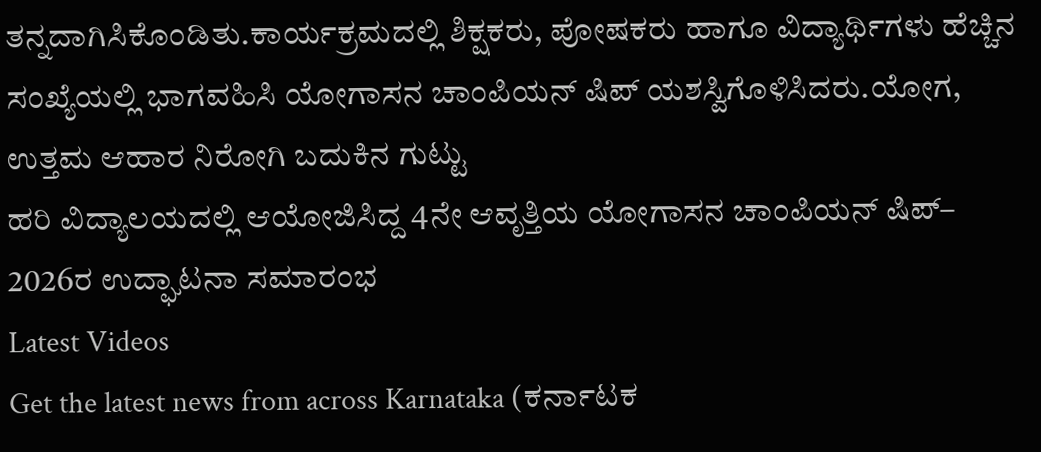ತನ್ನದಾಗಿಸಿಕೊಂಡಿತು.ಕಾರ್ಯಕ್ರಮದಲ್ಲಿ ಶಿಕ್ಷಕರು, ಪೋಷಕರು ಹಾಗೂ ವಿದ್ಯಾರ್ಥಿಗಳು ಹೆಚ್ಚಿನ ಸಂಖ್ಯೆಯಲ್ಲಿ ಭಾಗವಹಿಸಿ ಯೋಗಾಸನ ಚಾಂಪಿಯನ್ ಷಿಪ್ ಯಶಸ್ವಿಗೊಳಿಸಿದರು.ಯೋಗ, ಉತ್ತಮ ಆಹಾರ ನಿರೋಗಿ ಬದುಕಿನ ಗುಟ್ಟು
ಹರಿ ವಿದ್ಯಾಲಯದಲ್ಲಿ ಆಯೋಜಿಸಿದ್ದ 4ನೇ ಆವೃತ್ತಿಯ ಯೋಗಾಸನ ಚಾಂಪಿಯನ್ ಷಿಪ್– 2026ರ ಉದ್ಘಾಟನಾ ಸಮಾರಂಭ
Latest Videos
Get the latest news from across Karnataka (ಕರ್ನಾಟಕ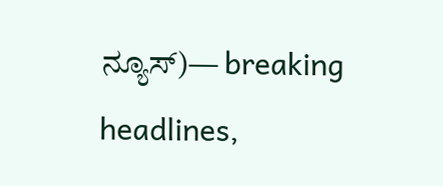ನ್ಯೂಸ್)— breaking headlines,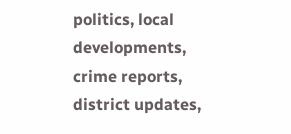politics, local developments, crime reports, district updates,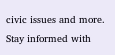civic issues and more. Stay informed with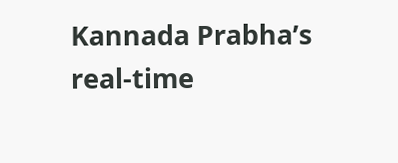Kannada Prabha’s real‑time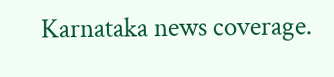Karnataka news coverage.